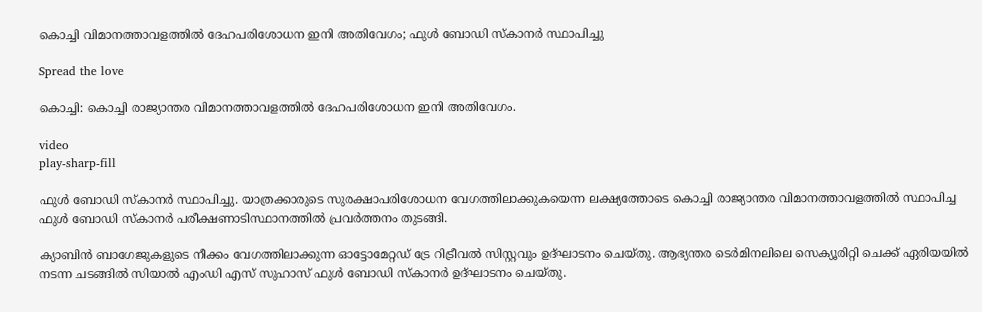കൊച്ചി വിമാനത്താവളത്തില്‍ ദേഹപരിശോധന ഇനി അതിവേഗം; ഫുള്‍ ബോഡി സ്‌കാനര്‍ സ്ഥാപിച്ചു

Spread the love

കൊച്ചി: കൊച്ചി രാജ്യാന്തര വിമാനത്താവളത്തില്‍ ദേഹപരിശോധന ഇനി അതിവേഗം.

video
play-sharp-fill

ഫുള്‍ ബോഡി സ്‌കാനര്‍ സ്ഥാപിച്ചു. യാത്രക്കാരുടെ സുരക്ഷാപരിശോധന വേഗത്തിലാക്കുകയെന്ന ലക്ഷ്യത്തോടെ കൊച്ചി രാജ്യാന്തര വിമാനത്താവളത്തില്‍ സ്ഥാപിച്ച ഫുള്‍ ബോഡി സ്‌കാനര്‍ പരീക്ഷണാടിസ്ഥാനത്തില്‍ പ്രവര്‍ത്തനം തുടങ്ങി.

ക്യാബിന്‍ ബാഗേജുകളുടെ നീക്കം വേഗത്തിലാക്കുന്ന ഓട്ടോമേറ്റഡ് ട്രേ റിട്രീവല്‍ സിസ്റ്റവും ഉദ്ഘാടനം ചെയ്തു. ആഭ്യന്തര ടെര്‍മിനലിലെ സെക്യൂരിറ്റി ചെക്ക് ഏരിയയില്‍ നടന്ന ചടങ്ങില്‍ സിയാല്‍ എംഡി എസ് സുഹാസ് ഫുള്‍ ബോഡി സ്‌കാനര്‍ ഉദ്ഘാടനം ചെയ്തു.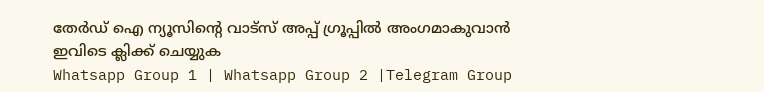തേർഡ് ഐ ന്യൂസിന്റെ വാട്സ് അപ്പ് ഗ്രൂപ്പിൽ അംഗമാകുവാൻ ഇവിടെ ക്ലിക്ക് ചെയ്യുക
Whatsapp Group 1 | Whatsapp Group 2 |Telegram Group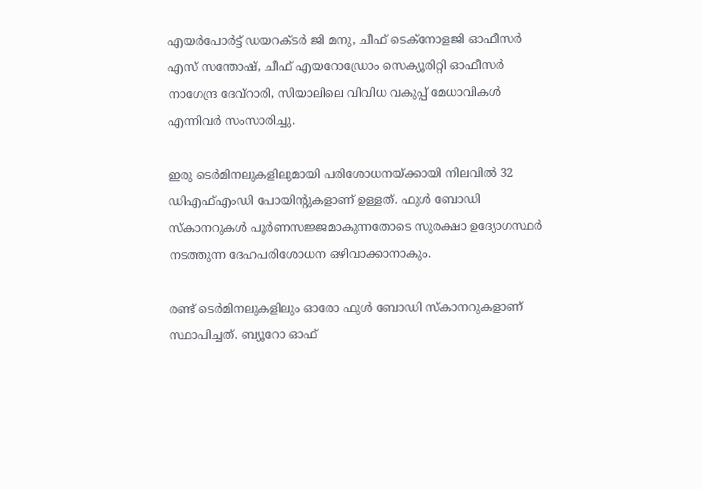എയര്‍പോര്‍ട്ട് ഡയറക്ടര്‍ ജി മനു, ചീഫ് ടെക്‌നോളജി ഓഫീസര്‍ എസ് സന്തോഷ്, ചീഫ് എയറോഡ്രോം സെക്യൂരിറ്റി ഓഫീസര്‍ നാഗേന്ദ്ര ദേവ്‌റാരി, സിയാലിലെ വിവിധ വകുപ്പ് മേധാവികള്‍ എന്നിവര്‍ സംസാരിച്ചു.

ഇരു ടെര്‍മിനലുകളിലുമായി പരിശോധനയ്ക്കായി നിലവില്‍ 32 ഡിഎഫ്‌എംഡി പോയിന്റുകളാണ് ഉള്ളത്. ഫുള്‍ ബോഡി സ്‌കാനറുകള്‍ പൂര്‍ണസജ്ജമാകുന്നതോടെ സുരക്ഷാ ഉദ്യോഗസ്ഥര്‍ നടത്തുന്ന ദേഹപരിശോധന ഒഴിവാക്കാനാകും.

രണ്ട് ടെര്‍മിനലുകളിലും ഓരോ ഫുള്‍ ബോഡി സ്‌കാനറുകളാണ് സ്ഥാപിച്ചത്. ബ്യൂറോ ഓഫ്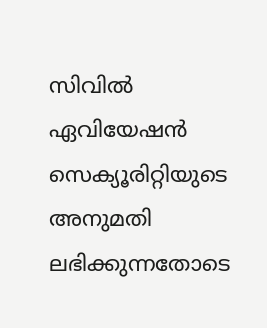സിവില്‍ ഏവിയേഷന്‍ സെക്യൂരിറ്റിയുടെ അനുമതി ലഭിക്കുന്നതോടെ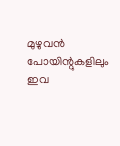മുഴുവന്‍ പോയിന്റുകളിലും ഇവ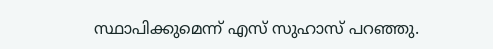സ്ഥാപിക്കുമെന്ന് എസ് സുഹാസ് പറഞ്ഞു.